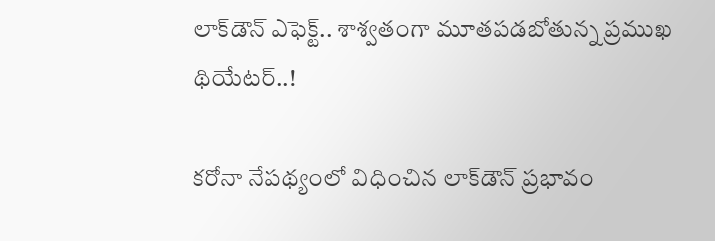లాక్‌డౌన్ ఎఫెక్ట్.. శాశ్వతంగా మూతపడబోతున్న ప్రముఖ థియేటర్..!

కరోనా నేపథ్యంలో విధించిన లాక్‌డౌన్ ప్రభావం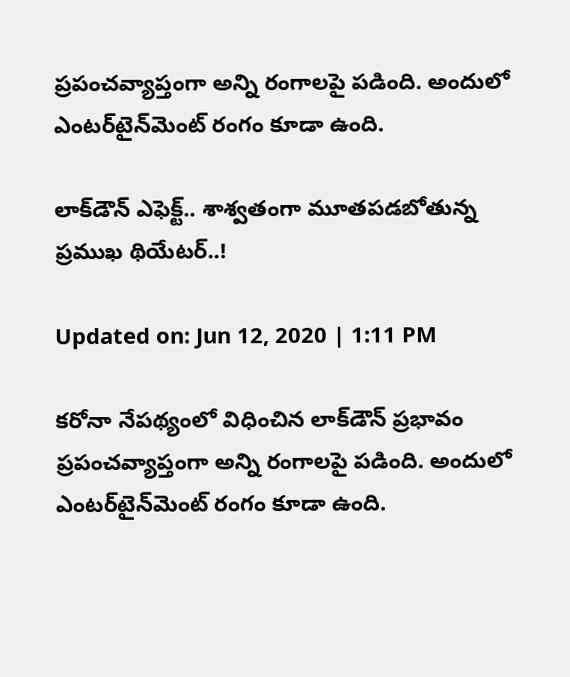ప్రపంచవ్యాప్తంగా అన్ని రంగాలపై పడింది. అందులో ఎంటర్‌టైన్‌మెంట్ రంగం కూడా ఉంది.

లాక్‌డౌన్ ఎఫెక్ట్.. శాశ్వతంగా మూతపడబోతున్న ప్రముఖ థియేటర్..!

Updated on: Jun 12, 2020 | 1:11 PM

కరోనా నేపథ్యంలో విధించిన లాక్‌డౌన్ ప్రభావం ప్రపంచవ్యాప్తంగా అన్ని రంగాలపై పడింది. అందులో ఎంటర్‌టైన్‌మెంట్ రంగం కూడా ఉంది.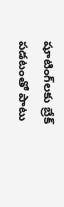షూటింగ్‌లకు బ్రేక్ పడటంతో పాటు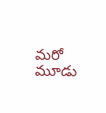మరో మూడు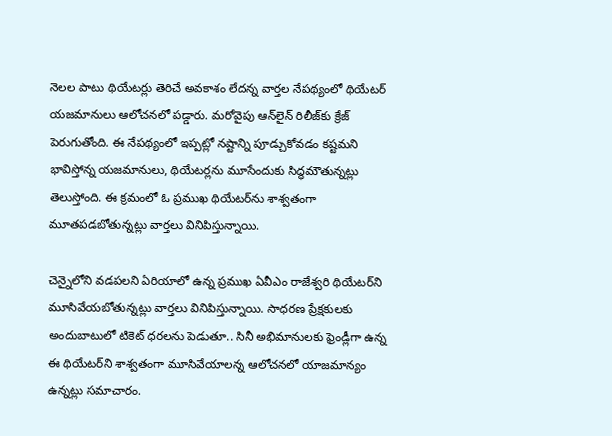నెలల పాటు థియేటర్లు తెరిచే అవకాశం లేదన్న వార్తల నేపథ్యంలో థియేటర్ యజమానులు ఆలోచనలో పడ్డారు. మరోవైపు ఆన్‌లైన్ రిలీజ్‌కు క్రేజ్ పెరుగుతోంది. ఈ నేపథ్యంలో ఇప్పట్లో నష్టాన్ని పూడ్చుకోవడం కష్టమని భావిస్తోన్న యజమానులు, థియేటర్లను మూసేందుకు సిద్ధమౌతున్నట్లు తెలుస్తోంది. ఈ క్రమంలో ఓ ప్రముఖ థియేటర్‌ను శాశ్వతంగా మూతపడబోతున్నట్లు వార్తలు వినిపిస్తున్నాయి.

చెన్నైలోని వడపలని ఏరియాలో ఉన్న ప్రముఖ ఏవీఎం రాజేశ్వరి థియేటర్‌ని మూసివేయబోతున్నట్లు వార్తలు వినిపిస్తున్నాయి. సాధరణ ప్రేక్షకులకు అందుబాటులో టికెట్‌ ధరలను పెడుతూ.. సినీ అభిమానులకు ఫ్రెండ్లీగా ఉన్న ఈ థియేటర్‌ని శాశ్వతంగా మూసివేయాలన్న ఆలోచనలో యాజమాన్యం ఉన్నట్లు సమాచారం.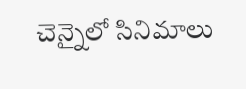చెన్నైలో సినిమాలు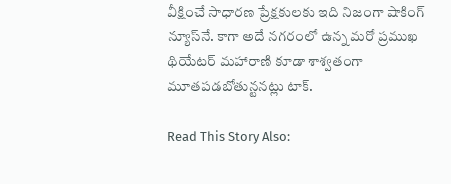వీక్షించే సాధారణ ప్రేక్షకులకు ఇది నిజంగా షాకింగ్ న్యూస్‌నే. కాగా అదే నగరంలో ఉన్న మరో ప్రముఖ థియేటర్ మహారాణి కూడా శాశ్వతంగా మూతపడబోతున్టనట్లు టాక్‌.

Read This Story Also: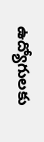ఉద్యోగులకు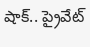షాక్.. ప్రైవేట్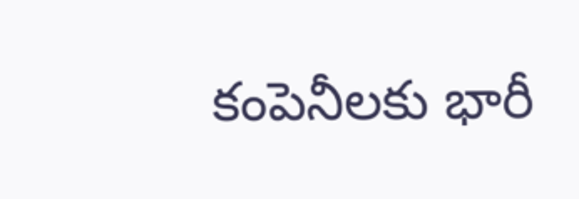కంపెనీలకు భారీ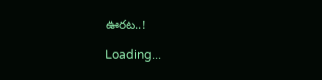ఊరట..!

Loading...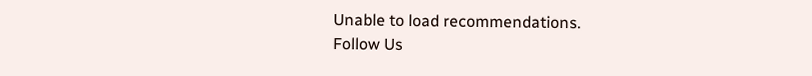Unable to load recommendations.
Follow Us